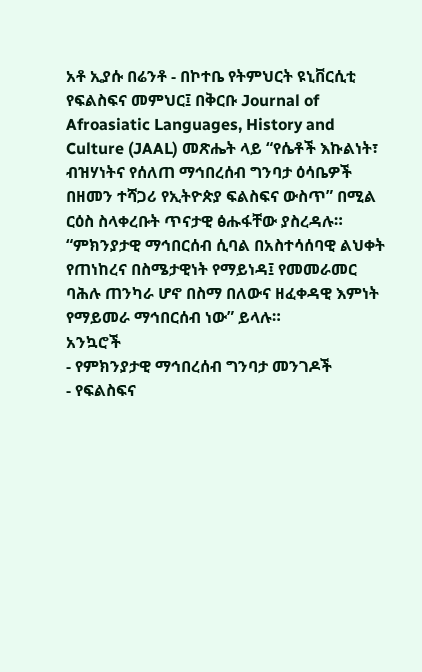አቶ ኢያሱ በሬንቶ - በኮተቤ የትምህርት ዩኒቨርሲቲ የፍልስፍና መምህር፤ በቅርቡ Journal of Afroasiatic Languages, History and Culture (JAAL) መጽሔት ላይ “የሴቶች እኩልነት፣ ብዝሃነትና የሰለጠ ማኅበረሰብ ግንባታ ዕሳቤዎች በዘመን ተሻጋሪ የኢትዮጵያ ፍልስፍና ውስጥ” በሚል ርዕስ ስላቀረቡት ጥናታዊ ፅሑፋቸው ያስረዳሉ። “ምክንያታዊ ማኅበርሰብ ሲባል በአስተሳሰባዊ ልህቀት የጠነከረና በስሜታዊነት የማይነዳ፤ የመመራመር ባሕሉ ጠንካራ ሆኖ በስማ በለውና ዘፈቀዳዊ እምነት የማይመራ ማኅበርሰብ ነው” ይላሉ።
አንኳሮች
- የምክንያታዊ ማኅበረሰብ ግንባታ መንገዶች
- የፍልስፍና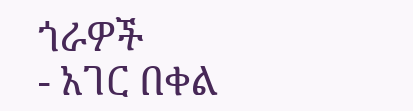ጎራዎች
- አገር በቀል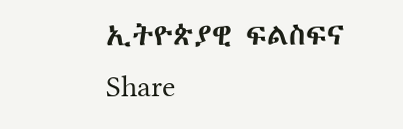ኢትዮጵያዊ ፍልስፍና
Share